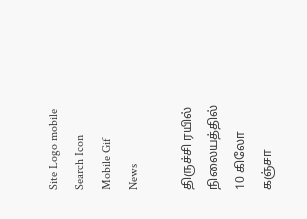Site Logo mobile
Search Icon
Mobile Gif
News

திருச்சி ரயில் நிலையத்தில் 10 கிலோ கஞ்சா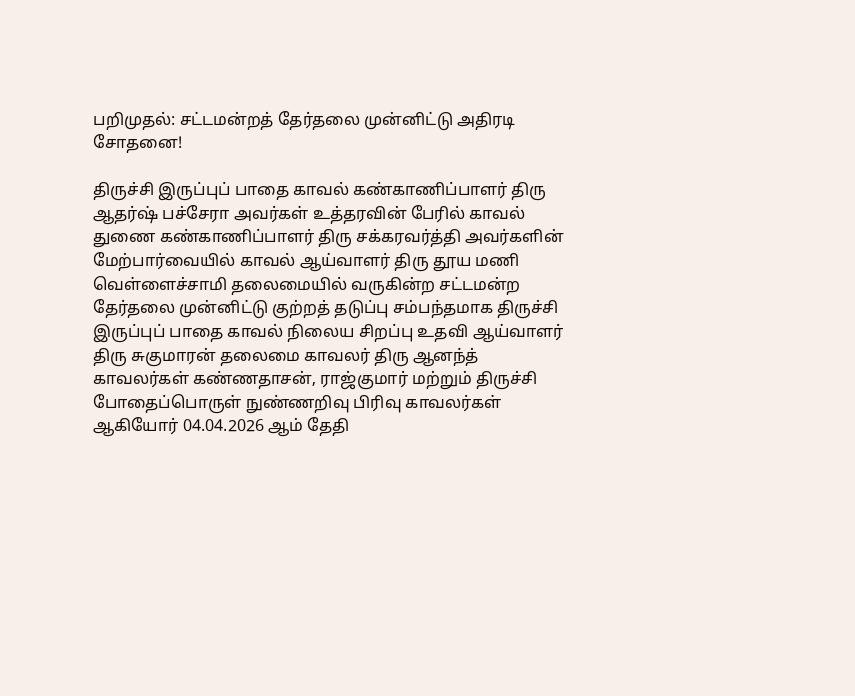பறிமுதல்: சட்டமன்றத் தேர்தலை முன்னிட்டு அதிரடி சோதனை!

திருச்சி இருப்புப் பாதை காவல் கண்காணிப்பாளர் திரு ஆதர்ஷ் பச்சேரா அவர்கள் உத்தரவின் பேரில் காவல் துணை கண்காணிப்பாளர் திரு சக்கரவர்த்தி அவர்களின் மேற்பார்வையில் காவல் ஆய்வாளர் திரு தூய மணி வெள்ளைச்சாமி தலைமையில் வருகின்ற சட்டமன்ற தேர்தலை முன்னிட்டு குற்றத் தடுப்பு சம்பந்தமாக திருச்சி இருப்புப் பாதை காவல் நிலைய சிறப்பு உதவி ஆய்வாளர் திரு சுகுமாரன் தலைமை காவலர் திரு ஆனந்த் காவலர்கள் கண்ணதாசன், ராஜ்குமார் மற்றும் திருச்சி போதைப்பொருள் நுண்ணறிவு பிரிவு காவலர்கள் ஆகியோர் 04.04.2026 ஆம் தேதி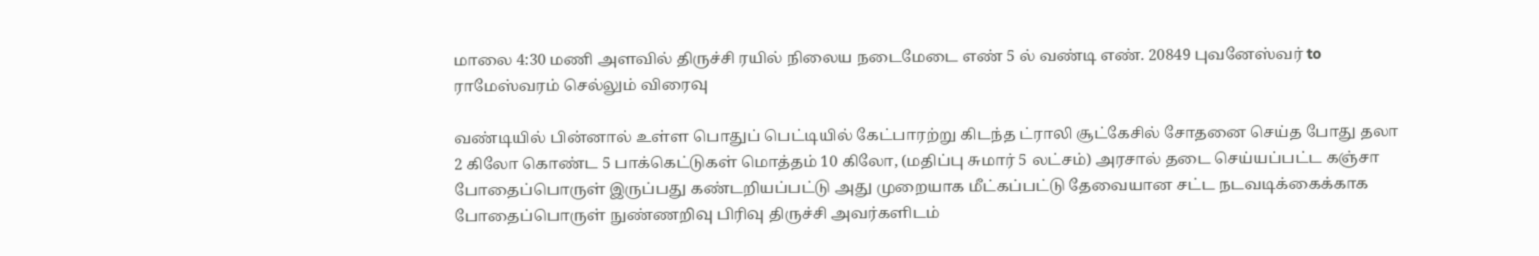மாலை 4:30 மணி அளவில் திருச்சி ரயில் நிலைய நடைமேடை எண் 5 ல் வண்டி எண். 20849 புவனேஸ்வர் to ராமேஸ்வரம் செல்லும் விரைவு

வண்டியில் பின்னால் உள்ள பொதுப் பெட்டியில் கேட்பாரற்று கிடந்த ட்ராலி சூட்கேசில் சோதனை செய்த போது தலா 2 கிலோ கொண்ட 5 பாக்கெட்டுகள் மொத்தம் 10 கிலோ, (மதிப்பு சுமார் 5 லட்சம்) அரசால் தடை செய்யப்பட்ட கஞ்சா போதைப்பொருள் இருப்பது கண்டறியப்பட்டு அது முறையாக மீட்கப்பட்டு தேவையான சட்ட நடவடிக்கைக்காக போதைப்பொருள் நுண்ணறிவு பிரிவு திருச்சி அவர்களிடம்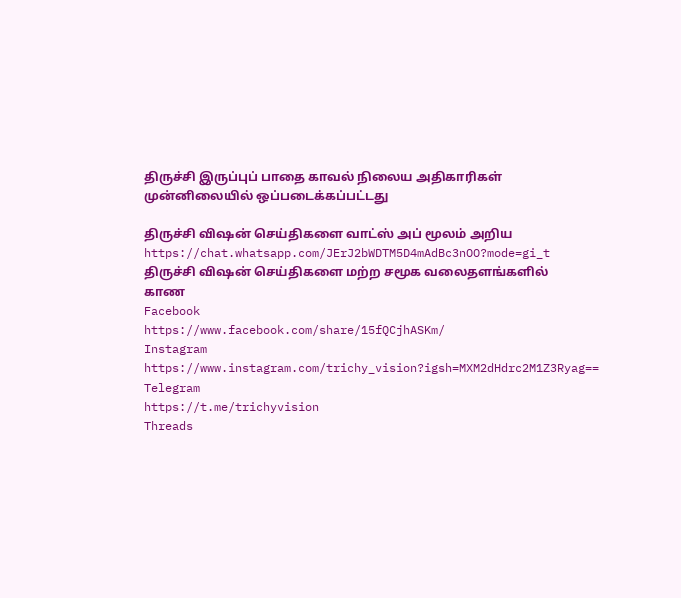திருச்சி இருப்புப் பாதை காவல் நிலைய அதிகாரிகள் முன்னிலையில் ஒப்படைக்கப்பட்டது

திருச்சி விஷன் செய்திகளை வாட்ஸ் அப் மூலம் அறிய
https://chat.whatsapp.com/JErJ2bWDTM5D4mAdBc3nOO?mode=gi_t
திருச்சி விஷன் செய்திகளை மற்ற சமூக வலைதளங்களில் காண
Facebook
https://www.facebook.com/share/15fQCjhASKm/
Instagram
https://www.instagram.com/trichy_vision?igsh=MXM2dHdrc2M1Z3Ryag==
Telegram
https://t.me/trichyvision
Threads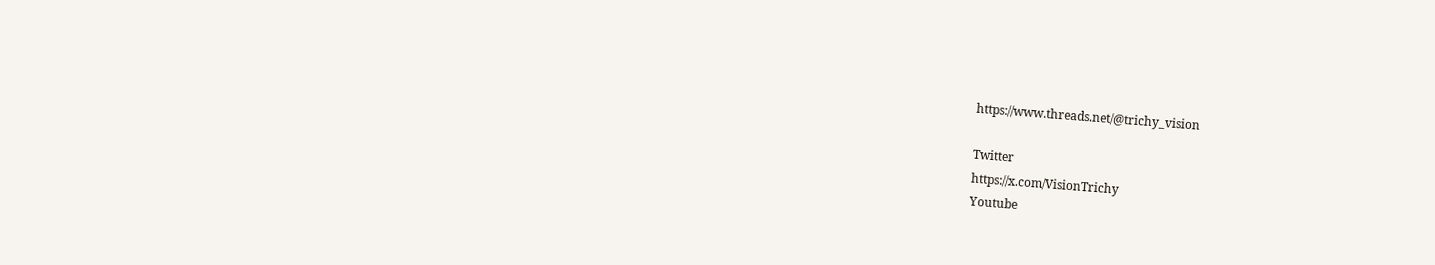https://www.threads.net/@trichy_vision

Twitter
https://x.com/VisionTrichy
Youtube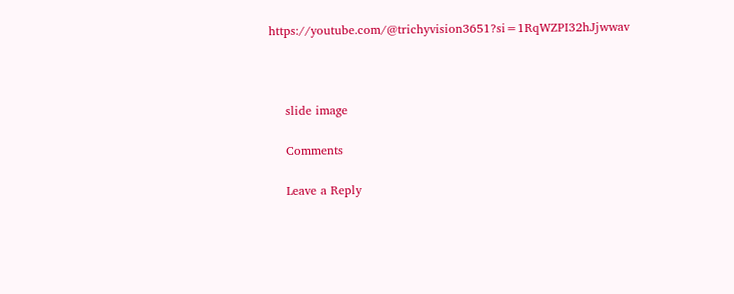https://youtube.com/@trichyvision3651?si=1RqWZPI32hJjwwav



    slide image

    Comments

    Leave a Reply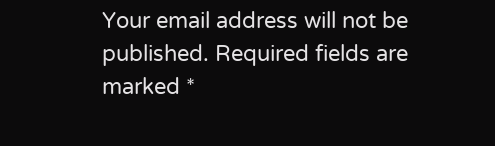Your email address will not be published. Required fields are marked *